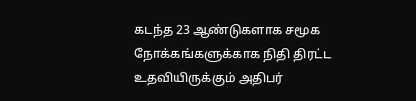கடந்த 23 ஆண்டுகளாக சமூக நோக்கங்களுக்காக நிதி திரட்ட உதவியிருக்கும் அதிபர்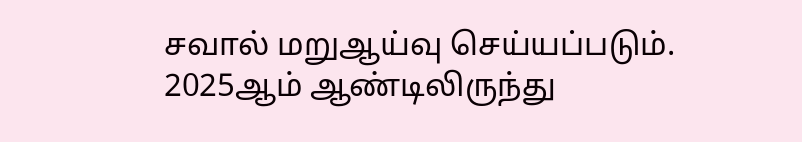சவால் மறுஆய்வு செய்யப்படும்.
2025ஆம் ஆண்டிலிருந்து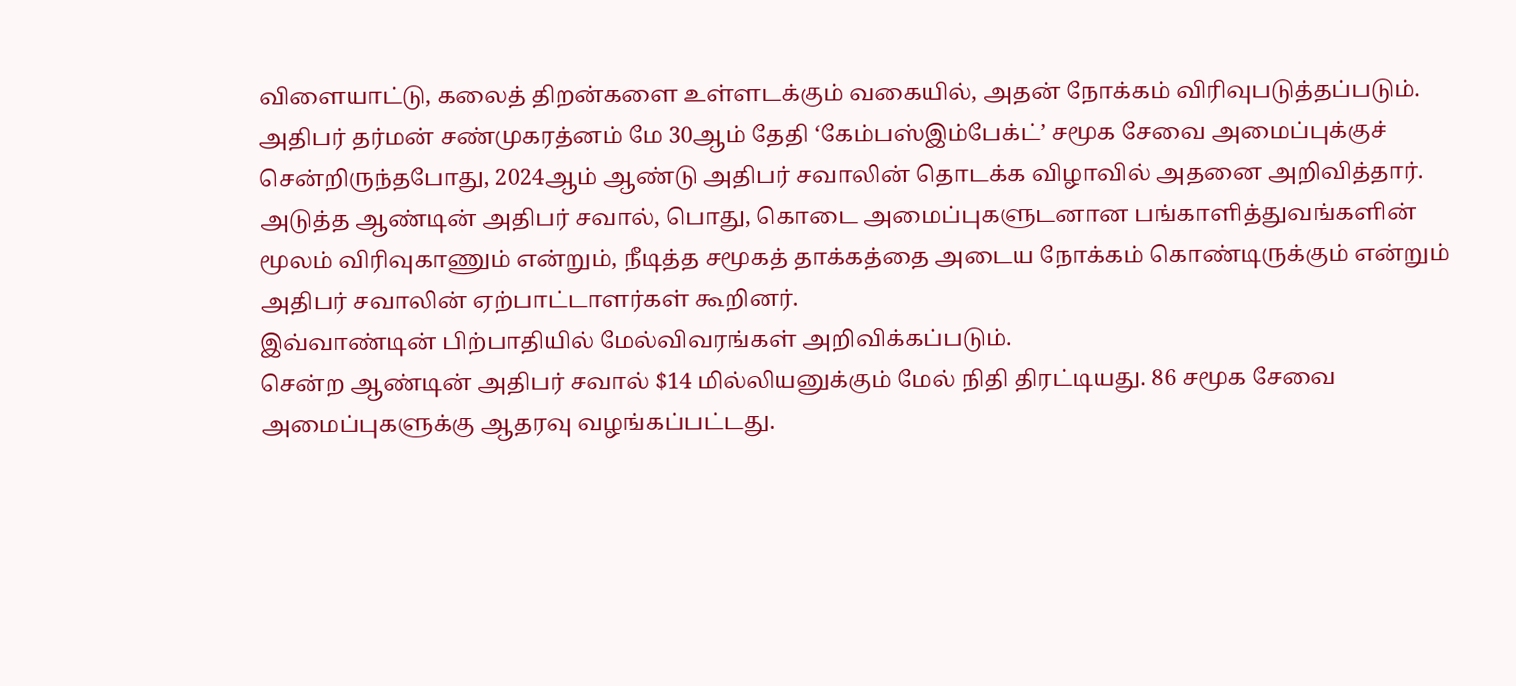விளையாட்டு, கலைத் திறன்களை உள்ளடக்கும் வகையில், அதன் நோக்கம் விரிவுபடுத்தப்படும்.
அதிபர் தர்மன் சண்முகரத்னம் மே 30ஆம் தேதி ‘கேம்பஸ்இம்பேக்ட்’ சமூக சேவை அமைப்புக்குச் சென்றிருந்தபோது, 2024ஆம் ஆண்டு அதிபர் சவாலின் தொடக்க விழாவில் அதனை அறிவித்தார்.
அடுத்த ஆண்டின் அதிபர் சவால், பொது, கொடை அமைப்புகளுடனான பங்காளித்துவங்களின் மூலம் விரிவுகாணும் என்றும், நீடித்த சமூகத் தாக்கத்தை அடைய நோக்கம் கொண்டிருக்கும் என்றும் அதிபர் சவாலின் ஏற்பாட்டாளர்கள் கூறினர்.
இவ்வாண்டின் பிற்பாதியில் மேல்விவரங்கள் அறிவிக்கப்படும்.
சென்ற ஆண்டின் அதிபர் சவால் $14 மில்லியனுக்கும் மேல் நிதி திரட்டியது. 86 சமூக சேவை அமைப்புகளுக்கு ஆதரவு வழங்கப்பட்டது.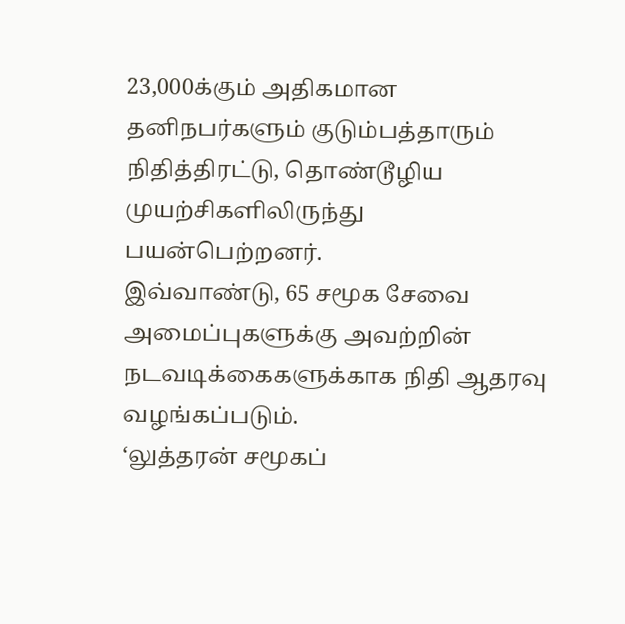23,000க்கும் அதிகமான தனிநபர்களும் குடும்பத்தாரும் நிதித்திரட்டு, தொண்டூழிய முயற்சிகளிலிருந்து பயன்பெற்றனர்.
இவ்வாண்டு, 65 சமூக சேவை அமைப்புகளுக்கு அவற்றின் நடவடிக்கைகளுக்காக நிதி ஆதரவு வழங்கப்படும்.
‘லுத்தரன் சமூகப்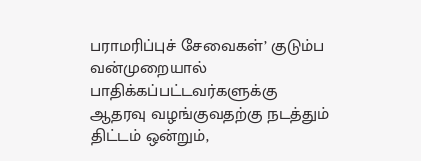பராமரிப்புச் சேவைகள்’ குடும்ப வன்முறையால் பாதிக்கப்பட்டவர்களுக்கு ஆதரவு வழங்குவதற்கு நடத்தும் திட்டம் ஒன்றும்,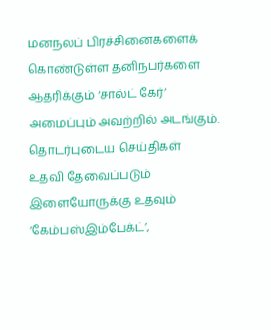மனநலப் பிரச்சினைகளைக் கொண்டுள்ள தனிநபர்களை ஆதரிக்கும் ‘சால்ட் கேர்’ அமைப்பும் அவற்றில் அடங்கும்.
தொடர்புடைய செய்திகள்
உதவி தேவைப்படும் இளையோருக்கு உதவும் ‘கேம்பஸ்இம்பேக்ட்’,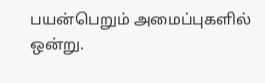பயன்பெறும் அமைப்புகளில் ஒன்று.